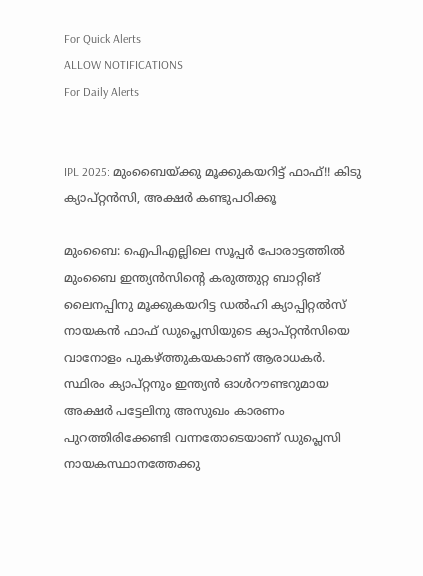For Quick Alerts
ALLOW NOTIFICATIONS
For Daily Alerts


IPL 2025: മുംബൈയ്ക്കു മൂക്കുകയറിട്ട് ഫാഫ്!! കിടു ക്യാപ്റ്റന്‍സി, അക്ഷര്‍ കണ്ടുപഠിക്കൂ

മുംബൈ: ഐപിഎല്ലിലെ സൂപ്പര്‍ പോരാട്ടത്തില്‍ മുംബൈ ഇന്ത്യന്‍സിന്റെ കരുത്തുറ്റ ബാറ്റിങ് ലൈനപ്പിനു മൂക്കുകയറിട്ട ഡല്‍ഹി ക്യാപ്പിറ്റല്‍സ് നായകന്‍ ഫാഫ് ഡുപ്ലെസിയുടെ ക്യാപ്റ്റന്‍സിയെ വാനോളം പുകഴ്ത്തുകയകാണ് ആരാധകര്‍. സ്ഥിരം ക്യാപ്റ്റനും ഇന്ത്യന്‍ ഓള്‍റൗണ്ടറുമായ അക്ഷര്‍ പട്ടേലിനു അസുഖം കാരണം പുറത്തിരിക്കേണ്ടി വന്നതോടെയാണ് ഡുപ്ലെസി നായകസ്ഥാനത്തേക്കു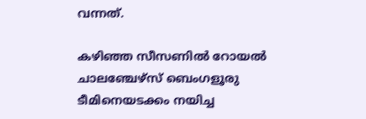വന്നത്.

കഴിഞ്ഞ സീസണില്‍ റോയല്‍ ചാലഞ്ചേഴ്‌സ് ബെംഗളൂരു ടീമിനെയടക്കം നയിച്ച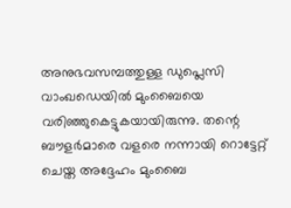അനുഭവസമ്പത്തുള്ള ഡുപ്ലെസി വാംഖഡെയില്‍ മുംബൈയെ വരിഞ്ഞുകെട്ടുകയായിരുന്നു. തന്റെ ബൗളര്‍മാരെ വളരെ നന്നായി റൊട്ടേറ്റ് ചെയ്ത അദ്ദേഹം മുംബൈ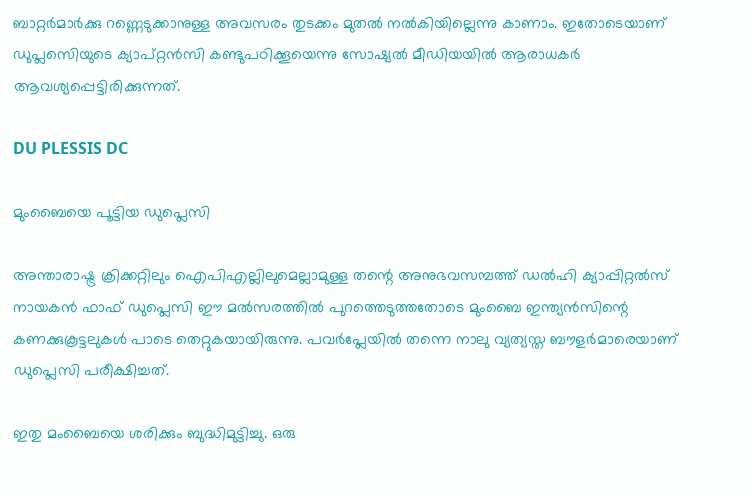ബാറ്റര്‍മാര്‍ക്കു റണ്ണെടുക്കാനുള്ള അവസരം തുടക്കം മുതല്‍ നല്‍കിയില്ലെന്നു കാണാം. ഇതോടെയാണ് ഡുപ്ലസെിയുടെ ക്യാപ്റ്റന്‍സി കണ്ടുപഠിക്കൂയെന്നു സോഷ്യല്‍ മീഡിയയില്‍ ആരാധകര്‍ ആവശ്യപ്പെട്ടിരിക്കുന്നത്.

DU PLESSIS DC

മുംബൈയെ പൂട്ടിയ ഡുപ്ലെസി

അന്താരാഷ്ട്ര ക്രിക്കറ്റിലും ഐപിഎല്ലിലുമെല്ലാമുള്ള തന്റെ അനുഭവസമ്പത്ത് ഡല്‍ഹി ക്യാപ്പിറ്റല്‍സ് നായകന്‍ ഫാഫ് ഡുപ്ലെസി ഈ മല്‍സരത്തില്‍ പുറത്തെടുത്തതോടെ മുംബൈ ഇന്ത്യന്‍സിന്റെ കണക്കുകൂട്ടലുകള്‍ പാടെ തെറ്റുകയായിരുന്നു. പവര്‍പ്ലേയില്‍ തന്നെ നാലു വ്യത്യസ്ത ബൗളര്‍മാരെയാണ് ഡുപ്ലെസി പരീക്ഷിച്ചത്.

ഇതു മംബൈയെ ശരിക്കും ബുദ്ധിമുട്ടിച്ചു. ഒരു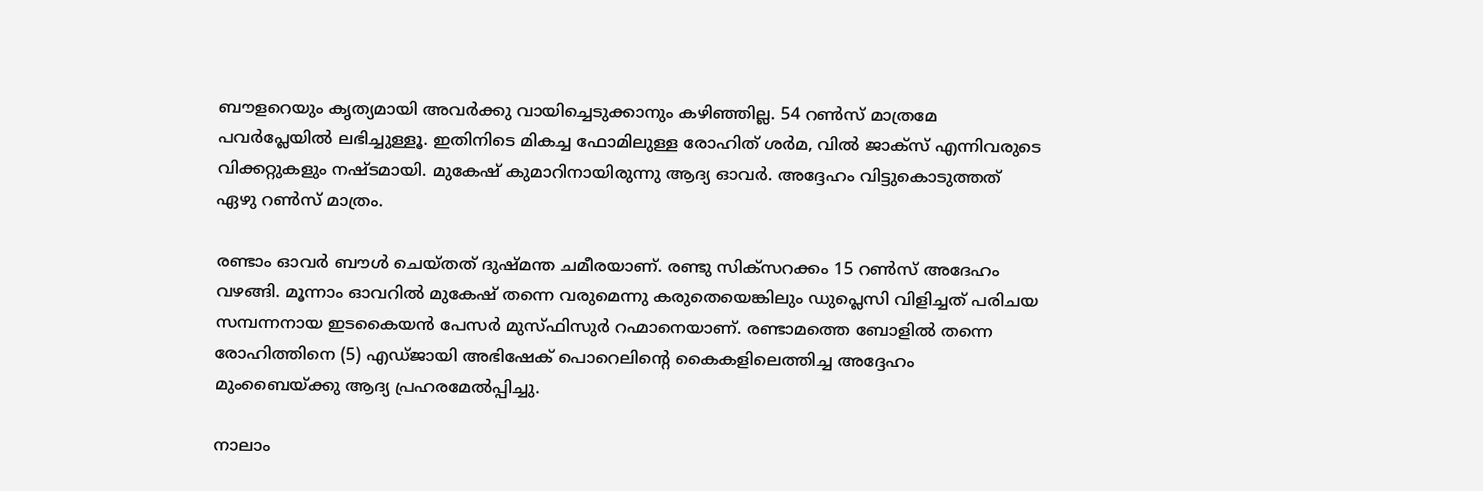ബൗളറെയും കൃത്യമായി അവര്‍ക്കു വായിച്ചെടുക്കാനും കഴിഞ്ഞില്ല. 54 റണ്‍സ് മാത്രമേ പവര്‍പ്ലേയില്‍ ലഭിച്ചുള്ളൂ. ഇതിനിടെ മികച്ച ഫോമിലുള്ള രോഹിത് ശര്‍മ, വില്‍ ജാക്‌സ് എന്നിവരുടെ വിക്കറ്റുകളും നഷ്ടമായി. മുകേഷ് കുമാറിനായിരുന്നു ആദ്യ ഓവര്‍. അദ്ദേഹം വിട്ടുകൊടുത്തത് ഏഴു റണ്‍സ് മാത്രം.

രണ്ടാം ഓവര്‍ ബൗള്‍ ചെയ്തത് ദുഷ്മന്ത ചമീരയാണ്. രണ്ടു സിക്‌സറക്കം 15 റണ്‍സ് അദേഹം വഴങ്ങി. മൂന്നാം ഓവറില്‍ മുകേഷ് തന്നെ വരുമെന്നു കരുതെയെങ്കിലും ഡുപ്ലെസി വിളിച്ചത് പരിചയ സമ്പന്നനായ ഇടകൈയന്‍ പേസര്‍ മുസ്ഫിസുര്‍ റഹ്മാനെയാണ്. രണ്ടാമത്തെ ബോളില്‍ തന്നെ രോഹിത്തിനെ (5) എഡ്ജായി അഭിഷേക് പൊറെലിന്റെ കൈകളിലെത്തിച്ച അദ്ദേഹം മുംബൈയ്ക്കു ആദ്യ പ്രഹരമേല്‍പ്പിച്ചു.

നാലാം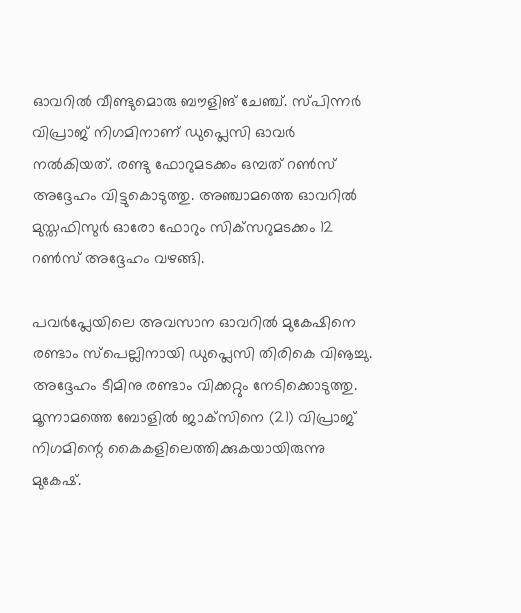ഓവറില്‍ വീണ്ടുമൊരു ബൗളിങ് ചേഞ്ച്. സ്പിന്നര്‍ വിപ്രാജ് നിഗമിനാണ് ഡുപ്ലെസി ഓവര്‍ നല്‍കിയത്. രണ്ടു ഫോറുമടക്കം ഒമ്പത് റണ്‍സ് അദ്ദേഹം വിട്ടുകൊടുത്തു. അഞ്ചാമത്തെ ഓവറില്‍ മുസ്തഫിസുര്‍ ഓരോ ഫോറും സിക്‌സറുമടക്കം 12 റണ്‍സ് അദ്ദേഹം വഴങ്ങി.

പവര്‍പ്ലേയിലെ അവസാന ഓവറില്‍ മുകേഷിനെ രണ്ടാം സ്‌പെല്ലിനായി ഡുപ്ലെസി തിരികെ വിൡച്ചു. അദ്ദേഹം ടീമിനു രണ്ടാം വിക്കറ്റും നേടിക്കൊടുത്തു. മൂന്നാമത്തെ ബോളില്‍ ജാക്‌സിനെ (21) വിപ്രാജ് നിഗമിന്റെ കൈകളിലെത്തിക്കുകയായിരുന്നു മുകേഷ്.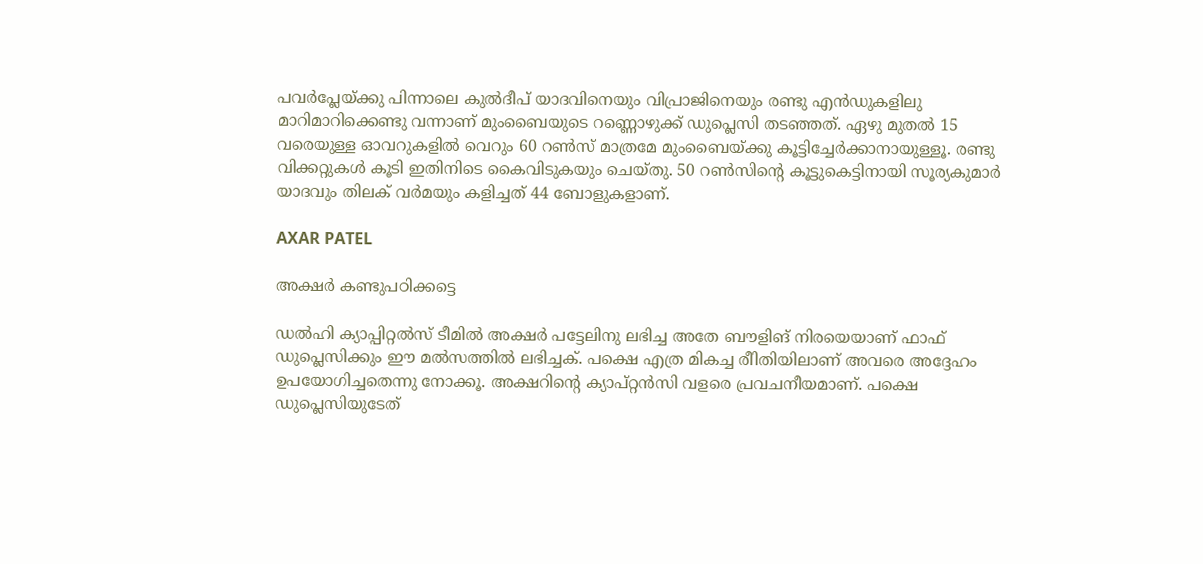പവര്‍പ്ലേയ്ക്കു പിന്നാലെ കുല്‍ദീപ് യാദവിനെയും വിപ്രാജിനെയും രണ്ടു എന്‍ഡുകളിലു മാറിമാറിക്കെണ്ടു വന്നാണ് മുംബൈയുടെ റണ്ണൊഴുക്ക് ഡുപ്ലെസി തടഞ്ഞത്. ഏഴു മുതല്‍ 15 വരെയുള്ള ഓവറുകളില്‍ വെറും 60 റണ്‍സ് മാത്രമേ മുംബൈയ്ക്കു കൂട്ടിച്ചേര്‍ക്കാനായുള്ളൂ. രണ്ടു വിക്കറ്റുകള്‍ കൂടി ഇതിനിടെ കൈവിടുകയും ചെയ്തു. 50 റണ്‍സിന്റെ കൂട്ടുകെട്ടിനായി സൂര്യകുമാര്‍ യാദവും തിലക് വര്‍മയും കളിച്ചത് 44 ബോളുകളാണ്.

AXAR PATEL

അക്ഷര്‍ കണ്ടുപഠിക്കട്ടെ

ഡല്‍ഹി ക്യാപ്പിറ്റല്‍സ് ടീമില്‍ അക്ഷര്‍ പട്ടേലിനു ലഭിച്ച അതേ ബൗളിങ് നിരയെയാണ് ഫാഫ് ഡുപ്ലെസിക്കും ഈ മല്‍സത്തില്‍ ലഭിച്ചക്. പക്ഷെ എത്ര മികച്ച രീിതിയിലാണ് അവരെ അദ്ദേഹം ഉപയോഗിച്ചതെന്നു നോക്കൂ. അക്ഷറിന്റെ ക്യാപ്റ്റന്‍സി വളരെ പ്രവചനീയമാണ്. പക്ഷെ ഡുപ്ലെസിയുടേത്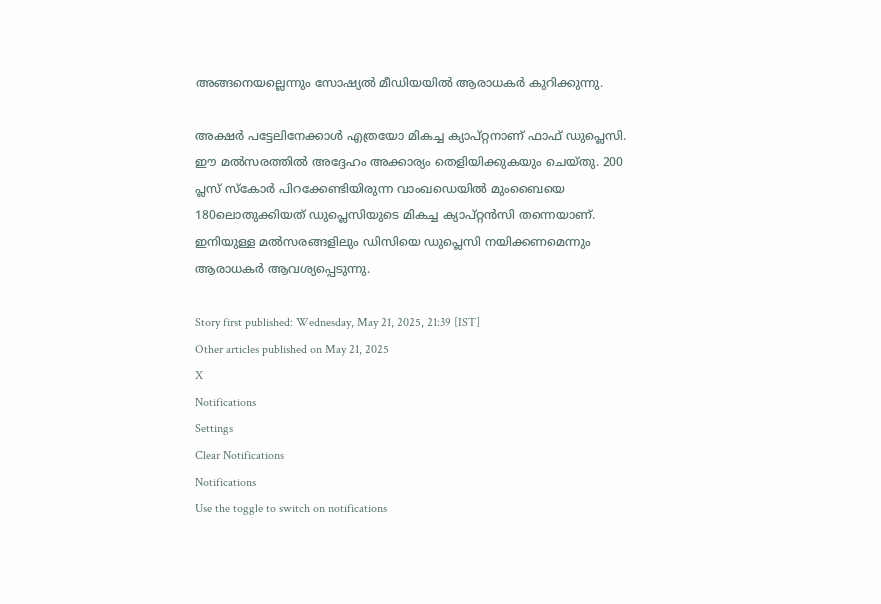അങ്ങനെയല്ലെന്നും സോഷ്യല്‍ മീഡിയയില്‍ ആരാധകര്‍ കുറിക്കുന്നു.

അക്ഷര്‍ പട്ടേലിനേക്കാള്‍ എത്രയോ മികച്ച ക്യാപ്റ്റനാണ് ഫാഫ് ഡുപ്ലെസി. ഈ മല്‍സരത്തില്‍ അദ്ദേഹം അക്കാര്യം തെളിയിക്കുകയും ചെയ്തു. 200 പ്ലസ് സ്‌കോര്‍ പിറക്കേണ്ടിയിരുന്ന വാംഖഡെയില്‍ മുംബൈയെ 180ലൊതുക്കിയത് ഡുപ്ലെസിയുടെ മികച്ച ക്യാപ്റ്റന്‍സി തന്നെയാണ്. ഇനിയുള്ള മല്‍സരങ്ങളിലും ഡിസിയെ ഡുപ്ലെസി നയിക്കണമെന്നും ആരാധകര്‍ ആവശ്യപ്പെടുന്നു.

Story first published: Wednesday, May 21, 2025, 21:39 [IST]
Other articles published on May 21, 2025
X
Notifications
Settings
Clear Notifications
Notifications
Use the toggle to switch on notifications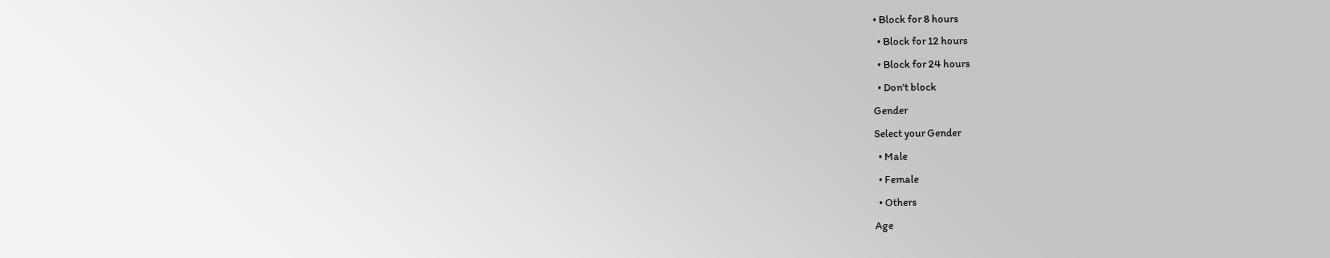• Block for 8 hours
  • Block for 12 hours
  • Block for 24 hours
  • Don't block
Gender
Select your Gender
  • Male
  • Female
  • Others
Age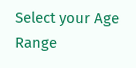Select your Age Range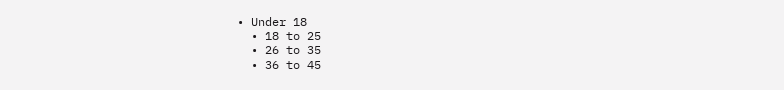• Under 18
  • 18 to 25
  • 26 to 35
  • 36 to 45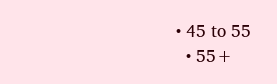• 45 to 55
  • 55+